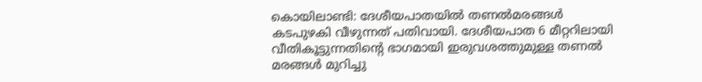കൊയിലാണ്ടി: ദേശീയപാതയിൽ തണൽമരങ്ങൾ കടപുഴകി വീഴുന്നത് പതിവായി. ദേശീയപാത 6 മീറ്ററിലായി വീതികൂട്ടുന്നതിന്റെ ഭാഗമായി ഇരുവശത്തുമുള്ള തണൽ മരങ്ങൾ മുറിച്ചു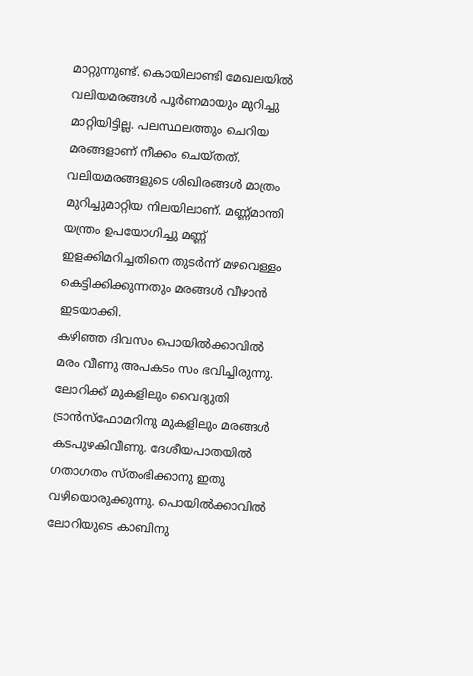മാറ്റുന്നുണ്ട്. കൊയിലാണ്ടി മേഖലയിൽ വലിയമരങ്ങൾ പൂർണമായും മുറിച്ചു മാറ്റിയിട്ടില്ല. പലസ്ഥലത്തും ചെറിയ മരങ്ങളാണ് നീക്കം ചെയ്തത്. വലിയമരങ്ങളുടെ ശിഖിരങ്ങൾ മാത്രം മുറിച്ചുമാറ്റിയ നിലയിലാണ്. മണ്ണ്മാന്തി യന്ത്രം ഉപയോഗിച്ചു മണ്ണ് ഇളക്കിമറിച്ചതിനെ തുടർന്ന് മഴവെള്ളം കെട്ടിക്കിക്കുന്നതും മരങ്ങൾ വീഴാൻ ഇടയാക്കി.
കഴിഞ്ഞ ദിവസം പൊയിൽക്കാവിൽ മരം വീണു അപകടം സം ഭവിച്ചിരുന്നു. ലോറിക്ക് മുകളിലും വൈദ്യുതി ട്രാൻസ്ഫോമറിനു മുകളിലും മരങ്ങൾ കടപുഴകിവീണു. ദേശീയപാതയിൽ ഗതാഗതം സ്തംഭിക്കാനു ഇതു വഴിയൊരുക്കുന്നു. പൊയിൽക്കാവിൽ ലോറിയുടെ കാബിനു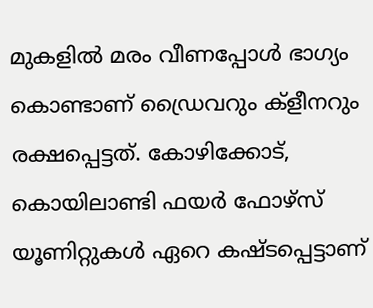മുകളിൽ മരം വീണപ്പോൾ ഭാഗ്യം കൊണ്ടാണ് ഡ്രൈവറും ക്ളീനറും രക്ഷപ്പെട്ടത്. കോഴിക്കോട്, കൊയിലാണ്ടി ഫയർ ഫോഴ്സ് യൂണിറ്റുകൾ ഏറെ കഷ്ടപ്പെട്ടാണ്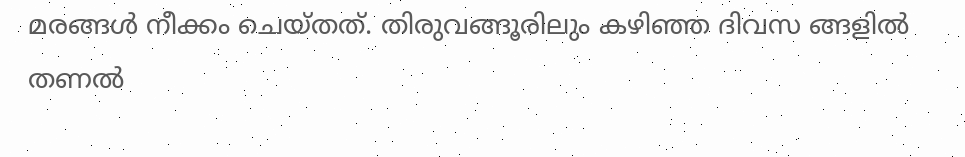മരങ്ങൾ നീക്കം ചെയ്തത്. തിരുവങ്ങൂരിലും കഴിഞ്ഞ ദിവസ ങ്ങളിൽ തണൽ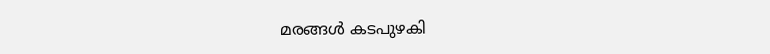മരങ്ങൾ കടപുഴകി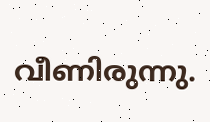വീണിരുന്നു.